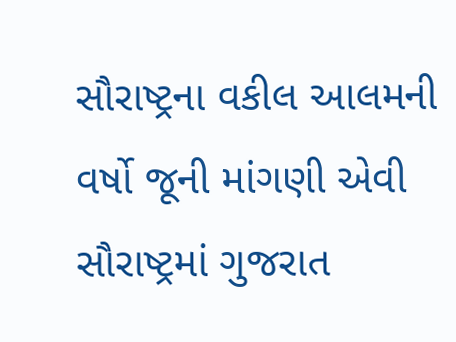સૌરાષ્ટ્રના વકીલ આલમની વર્ષો જૂની માંગણી એવી સૌરાષ્ટ્રમાં ગુજરાત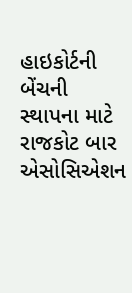હાઇકોર્ટની બેંચની સ્થાપના માટે રાજકોટ બાર એસોસિએશન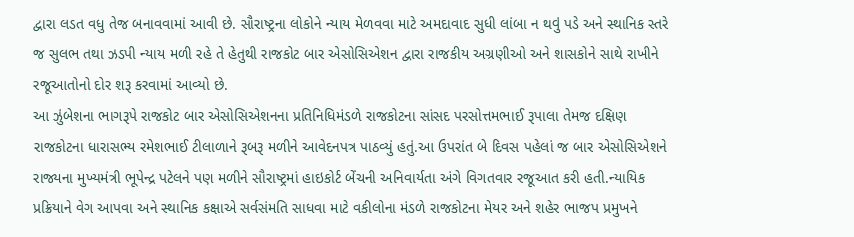દ્વારા લડત વધુ તેજ બનાવવામાં આવી છે. સૌરાષ્ટ્રના લોકોને ન્યાય મેળવવા માટે અમદાવાદ સુધી લાંબા ન થવું પડે અને સ્થાનિક સ્તરે જ સુલભ તથા ઝડપી ન્યાય મળી રહે તે હેતુથી રાજકોટ બાર એસોસિએશન દ્વારા રાજકીય અગ્રણીઓ અને શાસકોને સાથે રાખીને રજૂઆતોનો દોર શરૂ કરવામાં આવ્યો છે.
આ ઝુંબેશના ભાગરૂપે રાજકોટ બાર એસોસિએશનના પ્રતિનિધિમંડળે રાજકોટના સાંસદ પરસોત્તમભાઈ રૂપાલા તેમજ દક્ષિણ રાજકોટના ધારાસભ્ય રમેશભાઈ ટીલાળાને રૂબરૂ મળીને આવેદનપત્ર પાઠવ્યું હતું.આ ઉપરાંત બે દિવસ પહેલાં જ બાર એસોસિએશને રાજ્યના મુખ્યમંત્રી ભૂપેન્દ્ર પટેલને પણ મળીને સૌરાષ્ટ્રમાં હાઇકોર્ટ બેંચની અનિવાર્યતા અંગે વિગતવાર રજૂઆત કરી હતી.ન્યાયિક પ્રક્રિયાને વેગ આપવા અને સ્થાનિક કક્ષાએ સર્વસંમતિ સાધવા માટે વકીલોના મંડળે રાજકોટના મેયર અને શહેર ભાજપ પ્રમુખને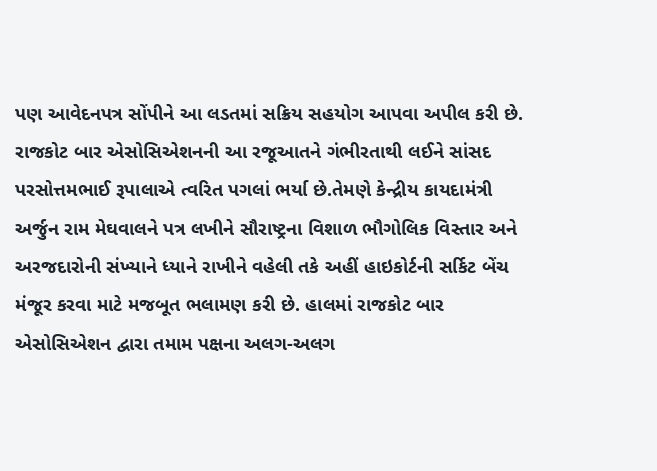પણ આવેદનપત્ર સોંપીને આ લડતમાં સક્રિય સહયોગ આપવા અપીલ કરી છે.
રાજકોટ બાર એસોસિએશનની આ રજૂઆતને ગંભીરતાથી લઈને સાંસદ પરસોત્તમભાઈ રૂપાલાએ ત્વરિત પગલાં ભર્યા છે.તેમણે કેન્દ્રીય કાયદામંત્રી અર્જુન રામ મેઘવાલને પત્ર લખીને સૌરાષ્ટ્રના વિશાળ ભૌગોલિક વિસ્તાર અને અરજદારોની સંખ્યાને ધ્યાને રાખીને વહેલી તકે અહીં હાઇકોર્ટની સર્કિટ બેંચ મંજૂર કરવા માટે મજબૂત ભલામણ કરી છે. હાલમાં રાજકોટ બાર એસોસિએશન દ્વારા તમામ પક્ષના અલગ-અલગ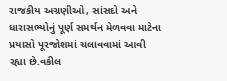રાજકીય અગ્રણીઓ, સાંસદો અને ધારાસભ્યોનું પૂર્ણ સમર્થન મેળવવા માટેના પ્રયાસો પૂરજોશમાં ચલાવવામાં આવી રહ્યા છે.વકીલ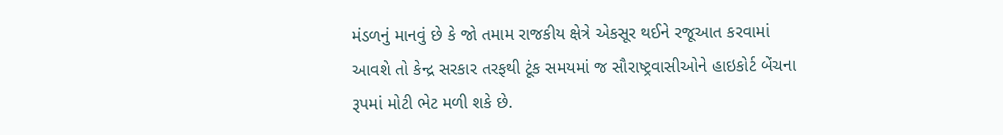મંડળનું માનવું છે કે જો તમામ રાજકીય ક્ષેત્રે એકસૂર થઈને રજૂઆત કરવામાં આવશે તો કેન્દ્ર સરકાર તરફથી ટૂંક સમયમાં જ સૌરાષ્ટ્રવાસીઓને હાઇકોર્ટ બેંચના રૂપમાં મોટી ભેટ મળી શકે છે.